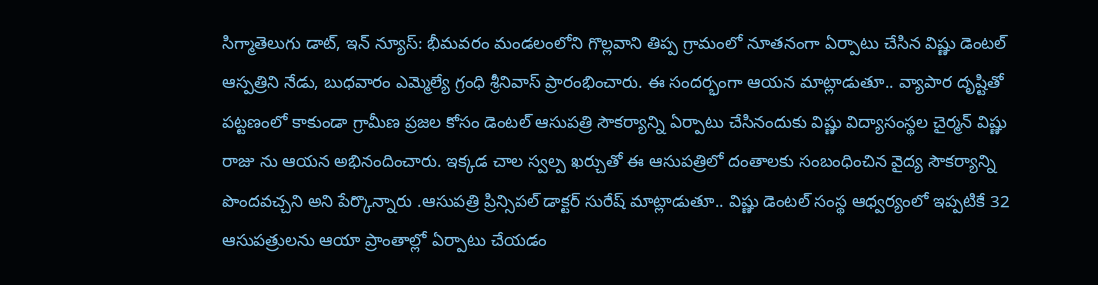సిగ్మాతెలుగు డాట్, ఇన్ న్యూస్: భీమవరం మండలంలోని గొల్లవాని తిప్ప గ్రామంలో నూతనంగా ఏర్పాటు చేసిన విష్ణు డెంటల్ ఆస్పత్రిని నేడు, బుధవారం ఎమ్మెల్యే గ్రంధి శ్రీనివాస్ ప్రారంభించారు. ఈ సందర్భంగా ఆయన మాట్లాడుతూ.. వ్యాపార దృష్టితో పట్టణంలో కాకుండా గ్రామీణ ప్రజల కోసం డెంటల్ ఆసుపత్రి సౌకర్యాన్ని ఏర్పాటు చేసినందుకు విష్ణు విద్యాసంస్థల చైర్మన్ విష్ణు రాజు ను ఆయన అభినందించారు. ఇక్కడ చాల స్వల్ప ఖర్చుతో ఈ ఆసుపత్రిలో దంతాలకు సంబంధించిన వైద్య సౌకర్యాన్ని పొందవచ్చని అని పేర్కొన్నారు .ఆసుపత్రి ప్రిన్సిపల్ డాక్టర్ సురేష్ మాట్లాడుతూ.. విష్ణు డెంటల్ సంస్థ ఆధ్వర్యంలో ఇప్పటికే 32 ఆసుపత్రులను ఆయా ప్రాంతాల్లో ఏర్పాటు చేయడం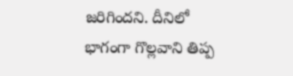జరిగిందని. దీనిలో భాగంగా గొల్లవాని తిప్ప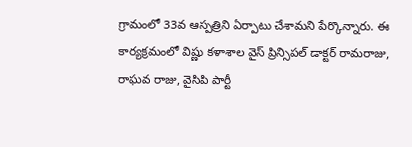గ్రామంలో 33వ ఆస్పత్రిని ఏర్పాటు చేశామని పేర్కొన్నారు. ఈ కార్యక్రమంలో విష్ణు కళాశాల వైస్ ప్రిన్సిపల్ డాక్టర్ రామరాజు, రాఘవ రాజు, వైసిపి పార్టీ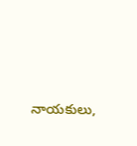నాయకులు,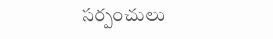సర్పంచులు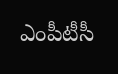ఎంపీటీసీ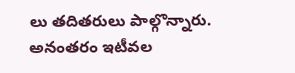లు తదితరులు పాల్గొన్నారు. అనంతరం ఇటీవల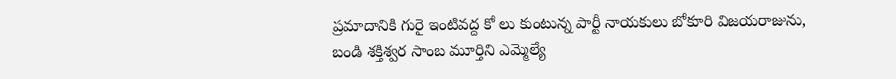ప్రమాదానికి గురై ఇంటివద్ద కో లు కుంటున్న పార్టీ నాయకులు బోకూరి విజయరాజును, బండి శక్తిశ్వర సాంబ మూర్తిని ఎమ్మెల్యే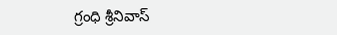గ్రంధి శ్రీనివాస్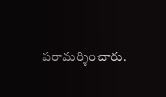పరామర్శించారు.